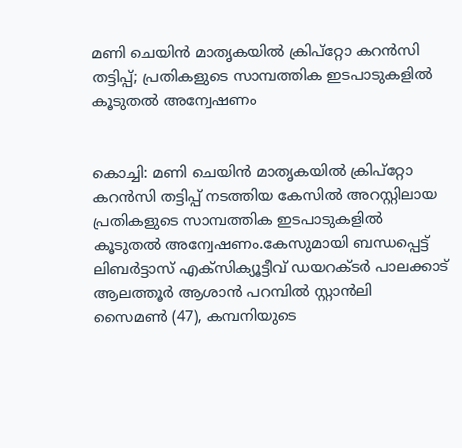മണി ചെയിന്‍ മാതൃകയില്‍ ക്രിപ്‌റ്റോ കറന്‍സി തട്ടിപ്പ്; പ്രതികളുടെ സാമ്പത്തിക ഇടപാടുകളില്‍ കൂടുതല്‍ അന്വേഷണം


കൊച്ചി: മണി ചെയിന്‍ മാതൃകയില്‍ ക്രിപ്‌റ്റോ കറന്‍സി തട്ടിപ്പ് നടത്തിയ കേസില്‍ അറസ്റ്റിലായ പ്രതികളുടെ സാമ്പത്തിക ഇടപാടുകളില്‍ കൂടുതല്‍ അന്വേഷണം.കേസുമായി ബന്ധപ്പെട്ട് ലിബര്‍ട്ടാസ് എക്‌സിക്യൂട്ടീവ് ഡയറക്ടര്‍ പാലക്കാട് ആലത്തൂര്‍ ആശാന്‍ പറമ്പില്‍ സ്റ്റാന്‍ലി സൈമണ്‍ (47), കമ്പനിയുടെ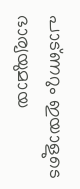പാട്ണറും ഇയാളുടെ ഭാര്യയുമായ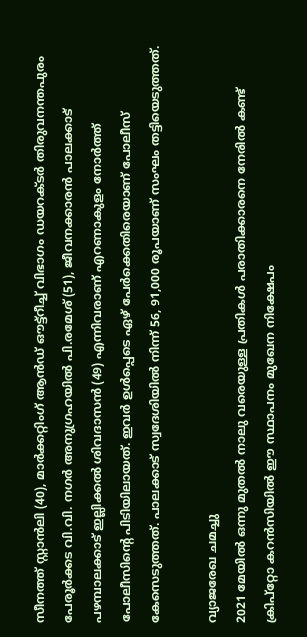സീനത്ത് സ്റ്റാന്‍ലി (40), മാര്‍ക്കറ്റിംഗ് ആന്‍ഡ് ഔട്ട്‌റീച്ച് വിഭാഗം ഡയറക്ടര്‍ തിരുവനന്തപുരം പേരൂര്‍ക്കട വി.വി. നഗര്‍ അനുഗ്രഹയില്‍ പി.രമേശ് (51), ജീവനക്കാരന്‍ പാലക്കാട് പഴമ്പാലക്കാട് ഇല്ലിക്കല്‍ ശിവദാസന്‍ (49) എന്നിവരാണ് എറണാകുളം നോര്‍ത്ത് പോലീസിന്‍റെ പിടിയിലായത്. ഇവര്‍ ഉള്‍പ്പെടെ ഏഴ് പേര്‍ക്കെതിരെയാണ് പോലീസ് കേസെടുത്തത്. പാലക്കാട് സ്വദേശിയില്‍ നിന്ന് 56, 91,000 രൂപയാണ് സംഘം തട്ടിയെടുത്തത്.

വ്യാജരേഖ ചമച്ചു
2021 മേയില്‍ ഒന്നു മുതല്‍ നാലു വരെയുള്ള പ്രതികള്‍ പരാതിക്കാരനെ നേരില്‍ കണ്ട് ക്രിപ്‌റ്റോ കറന്‍സിയില്‍ ഈ സ്ഥാപനം മുഖേന നിക്ഷേപം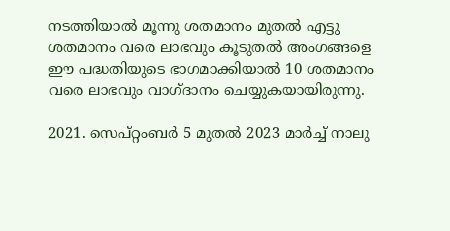നടത്തിയാല്‍ മൂന്നു ശതമാനം മുതല്‍ എട്ടു ശതമാനം വരെ ലാഭവും കൂടുതല്‍ അംഗങ്ങളെ ഈ പദ്ധതിയുടെ ഭാഗമാക്കിയാല്‍ 10 ശതമാനം വരെ ലാഭവും വാഗ്ദാനം ചെയ്യുകയായിരുന്നു.

2021. സെപ്റ്റംബര്‍ 5 മുതല്‍ 2023 മാര്‍ച്ച് നാലു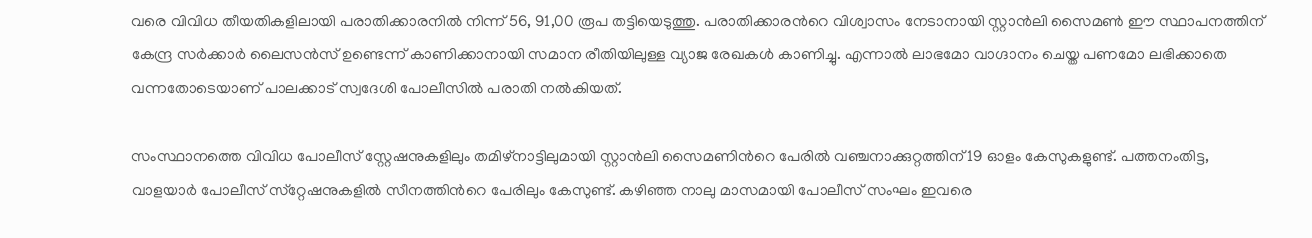വരെ വിവിധ തീയതികളിലായി പരാതിക്കാരനില്‍ നിന്ന് 56, 91,00 രൂപ തട്ടിയെടുത്തു. പരാതിക്കാരന്‍റെ വിശ്വാസം നേടാനായി സ്റ്റാന്‍ലി സൈമണ്‍ ഈ സ്ഥാപനത്തിന് കേന്ദ്ര സര്‍ക്കാര്‍ ലൈസന്‍സ് ഉണ്ടെന്ന് കാണിക്കാനായി സമാന രീതിയിലുള്ള വ്യാജ രേഖകള്‍ കാണിച്ചു. എന്നാല്‍ ലാഭമോ വാഗ്ദാനം ചെയ്ത പണമോ ലഭിക്കാതെ വന്നതോടെയാണ് പാലക്കാട് സ്വദേശി പോലീസില്‍ പരാതി നല്‍കിയത്.

സംസ്ഥാനത്തെ വിവിധ പോലീസ് സ്റ്റേഷനുകളിലും തമിഴ്‌നാട്ടിലുമായി സ്റ്റാന്‍ലി സൈമണിന്‍റെ പേരില്‍ വഞ്ചനാക്കുറ്റത്തിന് 19 ഓളം കേസുകളുണ്ട്. പത്തനംതിട്ട, വാളയാര്‍ പോലീസ് സ്‌റ്റേഷനുകളില്‍ സീനത്തിന്‍റെ പേരിലും കേസുണ്ട്. കഴിഞ്ഞ നാലു മാസമായി പോലീസ് സംഘം ഇവരെ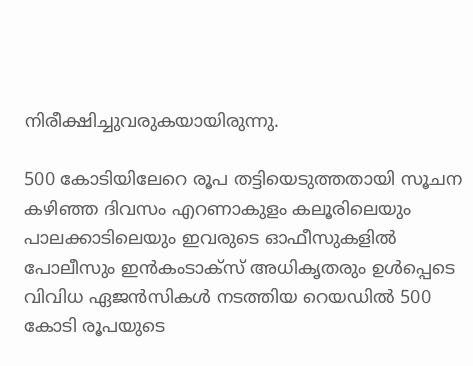നിരീക്ഷിച്ചുവരുകയായിരുന്നു.

500 കോടിയിലേറെ രൂപ തട്ടിയെടുത്തതായി സൂചന
കഴിഞ്ഞ ദിവസം എറണാകുളം കലൂരിലെയും പാലക്കാടിലെയും ഇവരുടെ ഓഫീസുകളില്‍ പോലീസും ഇന്‍കംടാക്‌സ് അധികൃതരും ഉള്‍പ്പെടെ വിവിധ ഏജന്‍സികള്‍ നടത്തിയ റെയഡില്‍ 500 കോടി രൂപയുടെ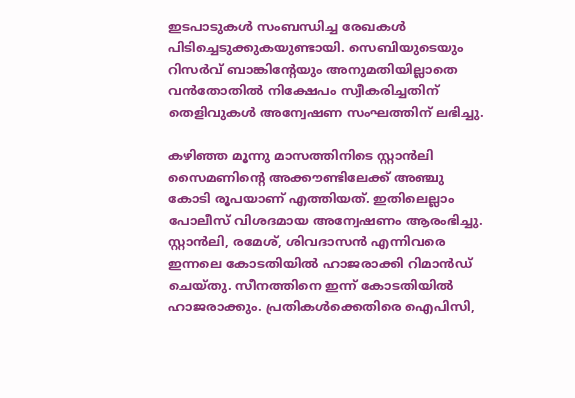ഇടപാടുകള്‍ സംബന്ധിച്ച രേഖകള്‍ പിടിച്ചെടുക്കുകയുണ്ടായി. സെബിയുടെയും റിസര്‍വ് ബാങ്കിന്‍റേയും അനുമതിയില്ലാതെ വന്‍തോതില്‍ നിക്ഷേപം സ്വീകരിച്ചതിന് തെളിവുകള്‍ അന്വേഷണ സംഘത്തിന് ലഭിച്ചു.

കഴിഞ്ഞ മൂന്നു മാസത്തിനിടെ സ്റ്റാന്‍ലി സൈമണിന്‍റെ അക്കൗണ്ടിലേക്ക് അഞ്ചു കോടി രൂപയാണ് എത്തിയത്. ഇതിലെല്ലാം പോലീസ് വിശദമായ അന്വേഷണം ആരംഭിച്ചു. സ്റ്റാന്‍ലി, രമേശ്, ശിവദാസന്‍ എന്നിവരെ ഇന്നലെ കോടതിയില്‍ ഹാജരാക്കി റിമാന്‍ഡ് ചെയ്തു. സീനത്തിനെ ഇന്ന് കോടതിയില്‍ ഹാജരാക്കും. പ്രതികള്‍ക്കെതിരെ ഐപിസി,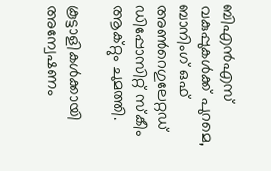ബിഎന്‍എസ് വകുപ്പുകള്‍ക്ക് പുറമെ, ബാനിംഗ് ഒഫ് അണ്‍റെഗുലേറ്റഡ് ഡിപ്പോസിറ്റ് സ്‌കീം ആക്റ്റും ചുമത്തി.

കൂട്ടാളികള്‍ക്കായി അന്വേഷണം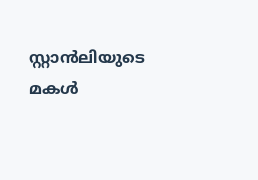സ്റ്റാന്‍ലിയുടെ മകള്‍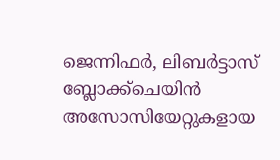ജെന്നിഫര്‍, ലിബര്‍ട്ടാസ് ബ്ലോക്ക്‌ചെയിന്‍ അസോസിയേറ്റുകളായ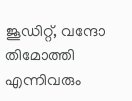ജൂഡിറ്റ്, വന്ദോ തിമോത്തി എന്നിവരും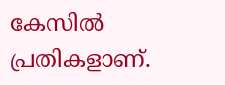കേസില്‍ പ്രതികളാണ്.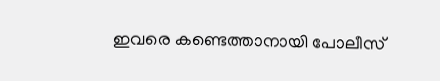ഇവരെ കണ്ടെത്താനായി പോലീസ്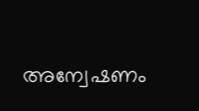അന്വേഷണം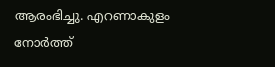ആരംഭിച്ചു. എറണാകുളം നോര്‍ത്ത്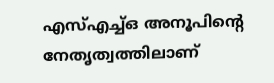എസ്എച്ച്ഒ അനൂപിന്‍റെ നേതൃത്വത്തിലാണ്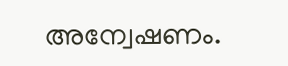അന്വേഷണം.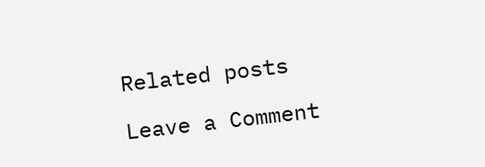Related posts

Leave a Comment